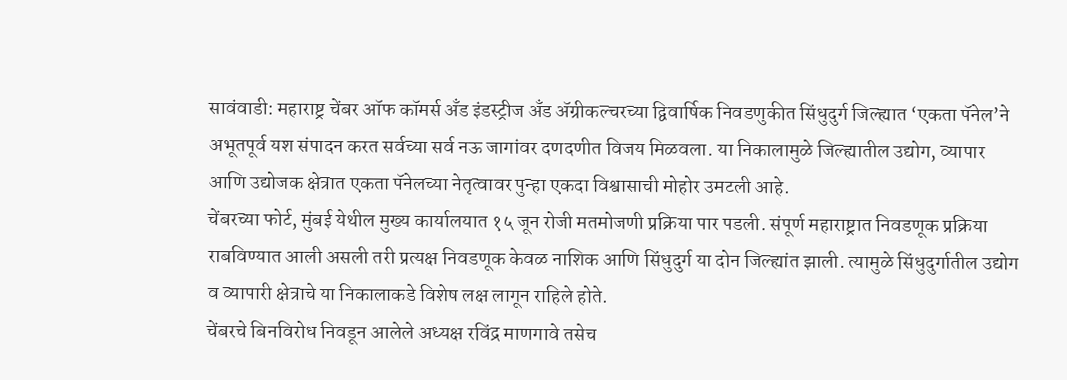सावंवाडी: महाराष्ट्र चेंबर ऑफ कॉमर्स अँड इंडस्ट्रीज अँड ॲग्रीकल्चरच्या द्विवार्षिक निवडणुकीत सिंधुदुर्ग जिल्ह्यात ‘एकता पॅनेल’ने अभूतपूर्व यश संपादन करत सर्वच्या सर्व नऊ जागांवर दणदणीत विजय मिळवला. या निकालामुळे जिल्ह्यातील उद्योग, व्यापार आणि उद्योजक क्षेत्रात एकता पॅनेलच्या नेतृत्वावर पुन्हा एकदा विश्वासाची मोहोर उमटली आहे.
चेंबरच्या फोर्ट, मुंबई येथील मुख्य कार्यालयात १५ जून रोजी मतमोजणी प्रक्रिया पार पडली. संपूर्ण महाराष्ट्रात निवडणूक प्रक्रिया राबविण्यात आली असली तरी प्रत्यक्ष निवडणूक केवळ नाशिक आणि सिंधुदुर्ग या दोन जिल्ह्यांत झाली. त्यामुळे सिंधुदुर्गातील उद्योग व व्यापारी क्षेत्राचे या निकालाकडे विशेष लक्ष लागून राहिले होते.
चेंबरचे बिनविरोध निवडून आलेले अध्यक्ष रविंद्र माणगावे तसेच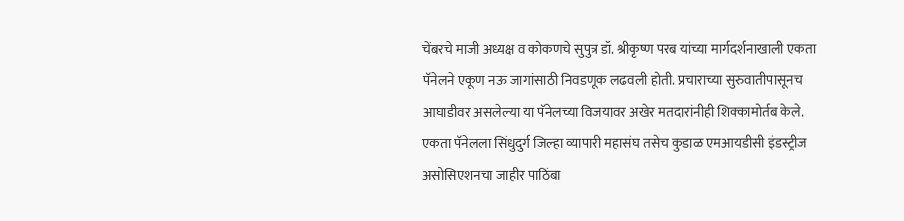चेंबरचे माजी अध्यक्ष व कोकणचे सुपुत्र डॉ. श्रीकृष्ण परब यांच्या मार्गदर्शनाखाली एकता पॅनेलने एकूण नऊ जागांसाठी निवडणूक लढवली होती. प्रचाराच्या सुरुवातीपासूनच आघाडीवर असलेल्या या पॅनेलच्या विजयावर अखेर मतदारांनीही शिक्कामोर्तब केले.
एकता पॅनेलला सिंधुदुर्ग जिल्हा व्यापारी महासंघ तसेच कुडाळ एमआयडीसी इंडस्ट्रीज असोसिएशनचा जाहीर पाठिंबा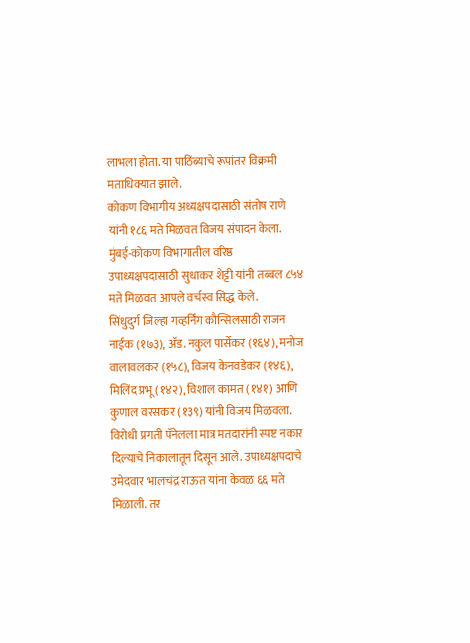लाभला होता. या पाठिंब्याचे रूपांतर विक्रमी मताधिक्यात झाले.
कोकण विभागीय अध्यक्षपदासाठी संतोष राणे यांनी १८६ मते मिळवत विजय संपादन केला. मुंबई-कोकण विभागातील वरिष्ठ उपाध्यक्षपदासाठी सुधाकर शेट्टी यांनी तब्बल ८५४ मते मिळवत आपले वर्चस्व सिद्ध केले.
सिंधुदुर्ग जिल्हा गव्हर्निंग कौन्सिलसाठी राजन नाईक (१७३), ॲड. नकुल पार्सेकर (१६४), मनोज वालावलकर (१५८), विजय केनवडेकर (१४६), मिलिंद प्रभू (१४२), विशाल कामत (१४१) आणि कुणाल वरसकर (१३९) यांनी विजय मिळवला.
विरोधी प्रगती पॅनेलला मात्र मतदारांनी स्पष्ट नकार दिल्याचे निकालातून दिसून आले. उपाध्यक्षपदाचे उमेदवार भालचंद्र राऊत यांना केवळ ६६ मते मिळाली. तर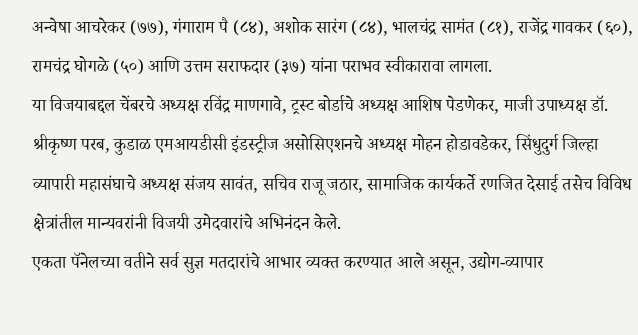अन्वेषा आचरेकर (७७), गंगाराम पै (८४), अशोक सारंग (८४), भालचंद्र सामंत (८१), राजेंद्र गावकर (६०), रामचंद्र घोगळे (५०) आणि उत्तम सराफदार (३७) यांना पराभव स्वीकारावा लागला.
या विजयाबद्दल चेंबरचे अध्यक्ष रविंद्र माणगावे, ट्रस्ट बोर्डाचे अध्यक्ष आशिष पेडणेकर, माजी उपाध्यक्ष डॉ. श्रीकृष्ण परब, कुडाळ एमआयडीसी इंडस्ट्रीज असोसिएशनचे अध्यक्ष मोहन होडावडेकर, सिंधुदुर्ग जिल्हा व्यापारी महासंघाचे अध्यक्ष संजय सावंत, सचिव राजू जठार, सामाजिक कार्यकर्ते रणजित देसाई तसेच विविध क्षेत्रांतील मान्यवरांनी विजयी उमेदवारांचे अभिनंदन केले.
एकता पॅनेलच्या वतीने सर्व सुज्ञ मतदारांचे आभार व्यक्त करण्यात आले असून, उद्योग-व्यापार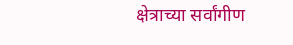क्षेत्राच्या सर्वांगीण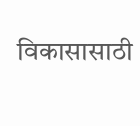विकासासाठी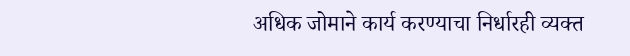अधिक जोमाने कार्य करण्याचा निर्धारही व्यक्त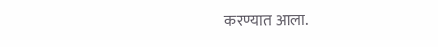करण्यात आला.